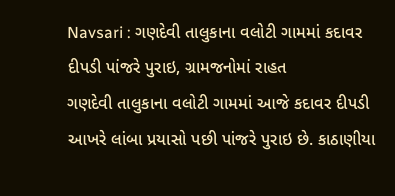Navsari : ગણદેવી તાલુકાના વલોટી ગામમાં કદાવર દીપડી પાંજરે પુરાઇ, ગ્રામજનોમાં રાહત
ગણદેવી તાલુકાના વલોટી ગામમાં આજે કદાવર દીપડી આખરે લાંબા પ્રયાસો પછી પાંજરે પુરાઇ છે. કાઠાણીયા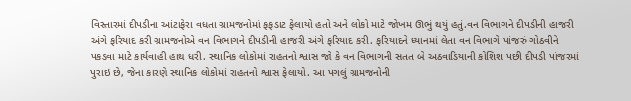વિસ્તારમાં દીપડીના આંટાફેરા વધતા ગ્રામજનોમાં ફફડાટ ફેલાયો હતો અને લોકો માટે જોખમ ઊભું થયું હતું.વન વિભાગને દીપડીની હાજરી અંગે ફરિયાદ કરી ગ્રામજનોએ વન વિભાગને દીપડીની હાજરી અંગે ફરિયાદ કરી. ફરિયાદને ધ્યાનમાં લેતા વન વિભાગે પાંજરું ગોઠવીને પકડવા માટે કાર્યવાહી હાથ ધરી. સ્થાનિક લોકોમાં રાહતનો શ્વાસ જો કે વન વિભાગની સતત બે અઠવાડિયાની કોશિશ પછી દીપડી પાંજરમાં પુરાઇ છે, જેના કારણે સ્થાનિક લોકોમાં રાહતનો શ્વાસ ફેલાયો. આ પગલું ગ્રામજનોની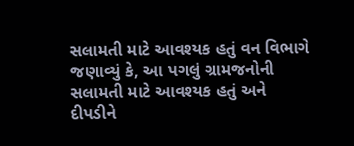સલામતી માટે આવશ્યક હતું વન વિભાગે જણાવ્યું કે, આ પગલું ગ્રામજનોની સલામતી માટે આવશ્યક હતું અને દીપડીને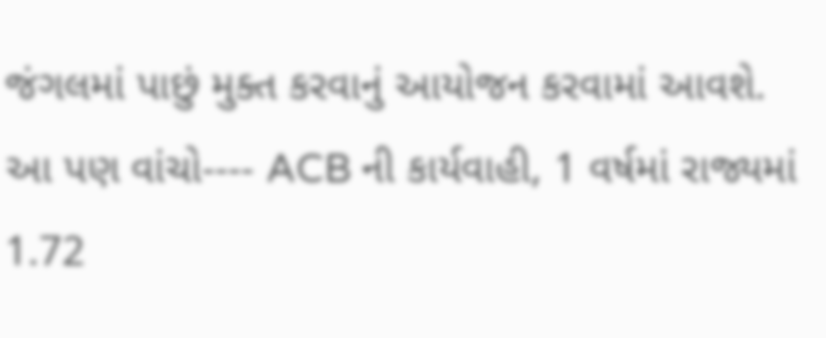જંગલમાં પાછું મુક્ત કરવાનું આયોજન કરવામાં આવશે. આ પણ વાંચો---- ACB ની કાર્યવાહી, 1 વર્ષમાં રાજ્યમાં 1.72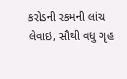કરોડની રકમની લાંચ લેવાઇ, સૌથી વધુ ગૃહ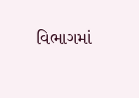વિભાગમાં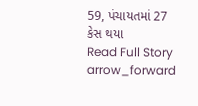59, પંચાયતમાં 27 કેસ થયા
Read Full Story arrow_forward